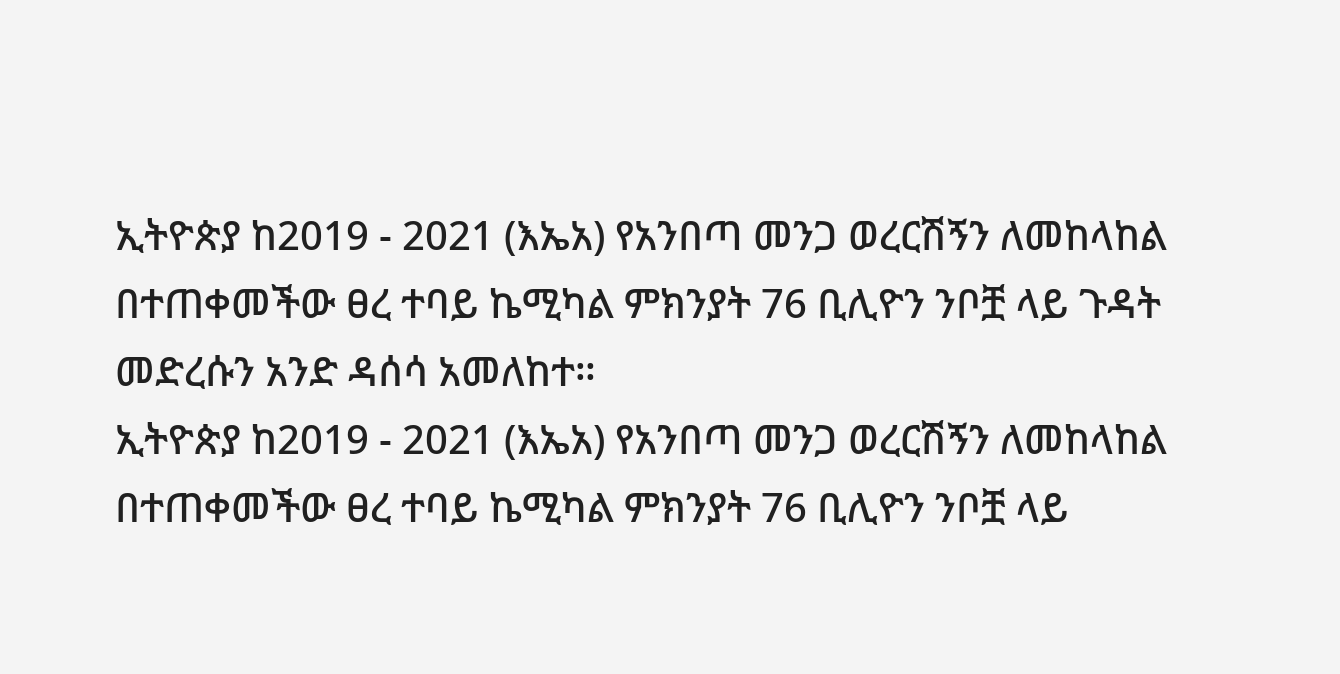ኢትዮጵያ ከ2019 - 2021 (እኤአ) የአንበጣ መንጋ ወረርሽኝን ለመከላከል በተጠቀመችው ፀረ ተባይ ኬሚካል ምክንያት 76 ቢሊዮን ንቦቿ ላይ ጉዳት መድረሱን አንድ ዳሰሳ አመለከተ።
ኢትዮጵያ ከ2019 - 2021 (እኤአ) የአንበጣ መንጋ ወረርሽኝን ለመከላከል በተጠቀመችው ፀረ ተባይ ኬሚካል ምክንያት 76 ቢሊዮን ንቦቿ ላይ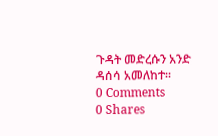ጉዳት መድረሱን አንድ ዳሰሳ አመለከተ።
0 Comments
0 Shares